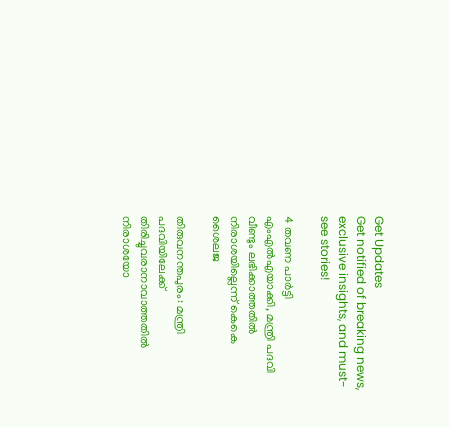Get Updates
Get notified of breaking news, exclusive insights, and must-see stories!

4 തവണ പാര്‍ട്ടി എംഎല്‍എയാക്കി, മന്ത്രി പദവി വീണ്ടും ലഭിക്കാത്തതില്‍ നിരാശയില്ലെന്ന് കെകെ ശൈലജ

തിരുവനന്തപുരം: മന്ത്രി പദവിയിലേക്ക് തിരിച്ചുവരാനാവാത്തതില്‍ നിരാശയോ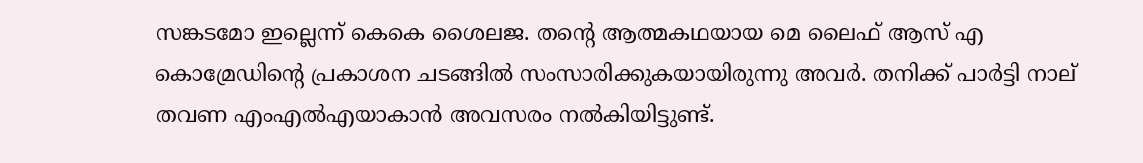സങ്കടമോ ഇല്ലെന്ന് കെകെ ശൈലജ. തന്റെ ആത്മകഥയായ മെ ലൈഫ് ആസ് എ കൊമ്രേഡിന്റെ പ്രകാശന ചടങ്ങില്‍ സംസാരിക്കുകയായിരുന്നു അവര്‍. തനിക്ക് പാര്‍ട്ടി നാല് തവണ എംഎല്‍എയാകാന്‍ അവസരം നല്‍കിയിട്ടുണ്ട്.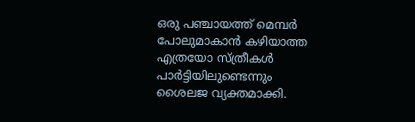ഒരു പഞ്ചായത്ത് മെമ്പര്‍ പോലുമാകാന്‍ കഴിയാത്ത എത്രയോ സ്ത്രീകള്‍ പാര്‍ട്ടിയിലുണ്ടെന്നും ശൈലജ വ്യക്തമാക്കി.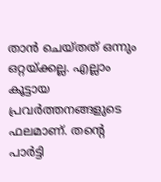താന്‍ ചെയ്തത് ഒന്നും ഒറ്റയ്ക്കല്ല. എല്ലാം കൂട്ടായ പ്രവര്‍ത്തനങ്ങളുടെ ഫലമാണ്. തന്റെ പാര്‍ട്ടി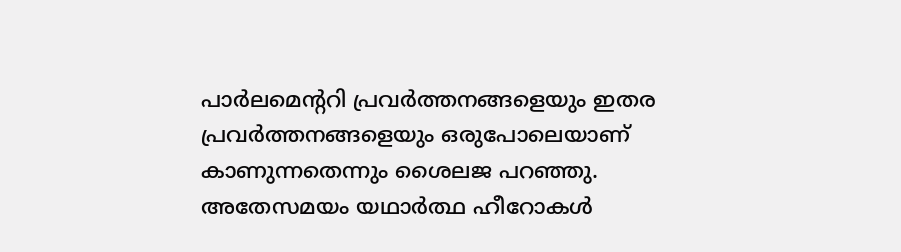പാര്‍ലമെന്ററി പ്രവര്‍ത്തനങ്ങളെയും ഇതര പ്രവര്‍ത്തനങ്ങളെയും ഒരുപോലെയാണ് കാണുന്നതെന്നും ശൈലജ പറഞ്ഞു. അതേസമയം യഥാര്‍ത്ഥ ഹീറോകള്‍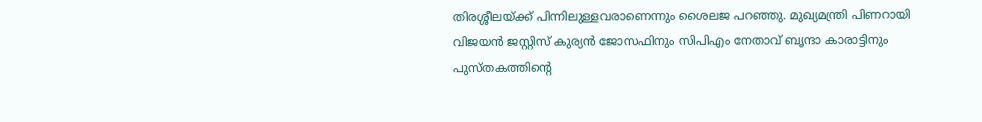തിരശ്ശീലയ്ക്ക് പിന്നിലുള്ളവരാണെന്നും ശൈലജ പറഞ്ഞു. മുഖ്യമന്ത്രി പിണറായി വിജയന്‍ ജസ്റ്റിസ് കുര്യന്‍ ജോസഫിനും സിപിഎം നേതാവ് ബൃന്ദാ കാരാട്ടിനും പുസ്തകത്തിന്റെ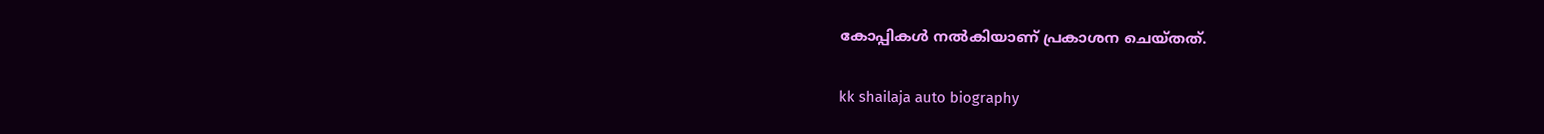കോപ്പികള്‍ നല്‍കിയാണ് പ്രകാശന ചെയ്തത്.

kk shailaja auto biography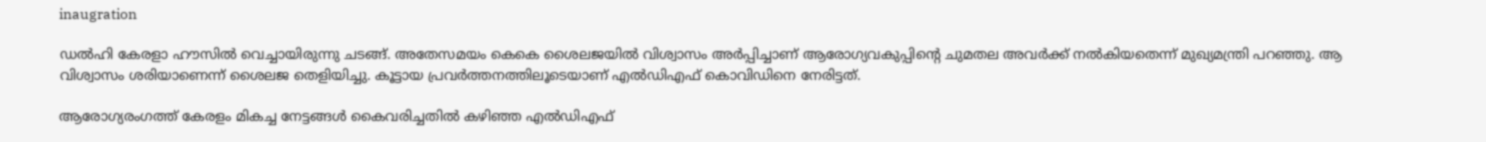inaugration

ഡല്‍ഹി കേരളാ ഹൗസില്‍ വെച്ചായിരുന്നു ചടങ്ങ്. അതേസമയം കെകെ ശൈലജയില്‍ വിശ്വാസം അര്‍പ്പിച്ചാണ് ആരോഗ്യവകുപ്പിന്റെ ചുമതല അവര്‍ക്ക് നല്‍കിയതെന്ന് മുഖ്യമന്ത്രി പറഞ്ഞു. ആ വിശ്വാസം ശരിയാണെന്ന് ശൈലജ തെളിയിച്ചു. കൂട്ടായ പ്രവര്‍ത്തനത്തിലൂടെയാണ് എല്‍ഡിഎഫ് കൊവിഡിനെ നേരിട്ടത്.

ആരോഗ്യരംഗത്ത് കേരളം മികച്ച നേട്ടങ്ങള്‍ കൈവരിച്ചതില്‍ കഴിഞ്ഞ എല്‍ഡിഎഫ്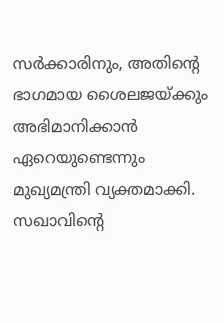സര്‍ക്കാരിനും, അതിന്റെ ഭാഗമായ ശൈലജയ്ക്കും അഭിമാനിക്കാന്‍ ഏറെയുണ്ടെന്നും മുഖ്യമന്ത്രി വ്യക്തമാക്കി. സഖാവിന്റെ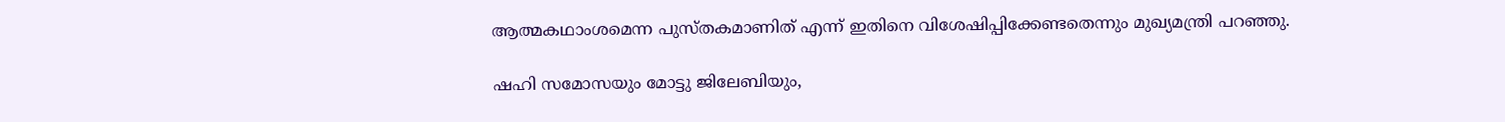ആത്മകഥാംശമെന്ന പുസ്തകമാണിത് എന്ന് ഇതിനെ വിശേഷിപ്പിക്കേണ്ടതെന്നും മുഖ്യമന്ത്രി പറഞ്ഞു.

ഷഹി സമോസയും മോട്ടു ജിലേബിയും,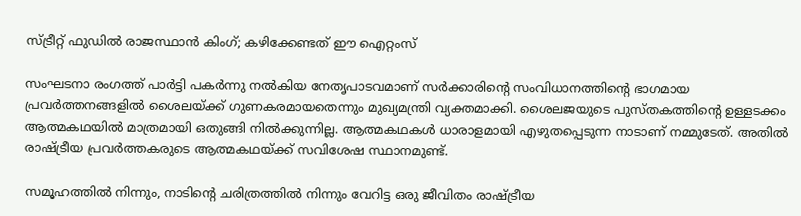സ്ട്രീറ്റ് ഫുഡില്‍ രാജസ്ഥാന്‍ കിംഗ്; കഴിക്കേണ്ടത് ഈ ഐറ്റംസ്

സംഘടനാ രംഗത്ത് പാര്‍ട്ടി പകര്‍ന്നു നല്‍കിയ നേതൃപാടവമാണ് സര്‍ക്കാരിന്റെ സംവിധാനത്തിന്റെ ഭാഗമായ പ്രവര്‍ത്തനങ്ങളില്‍ ശൈലയ്ക്ക് ഗുണകരമായതെന്നും മുഖ്യമന്ത്രി വ്യക്തമാക്കി. ശൈലജയുടെ പുസ്തകത്തിന്റെ ഉള്ളടക്കം ആത്മകഥയില്‍ മാത്രമായി ഒതുങ്ങി നില്‍ക്കുന്നില്ല. ആത്മകഥകള്‍ ധാരാളമായി എഴുതപ്പെടുന്ന നാടാണ് നമ്മുടേത്. അതില്‍ രാഷ്ട്രീയ പ്രവര്‍ത്തകരുടെ ആത്മകഥയ്ക്ക് സവിശേഷ സ്ഥാനമുണ്ട്.

സമൂഹത്തില്‍ നിന്നും, നാടിന്റെ ചരിത്രത്തില്‍ നിന്നും വേറിട്ട ഒരു ജീവിതം രാഷ്ട്രീയ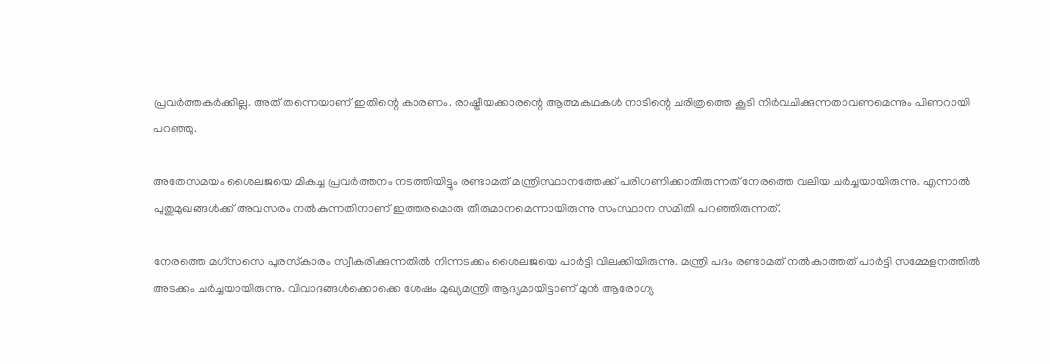പ്രവര്‍ത്തകര്‍ക്കില്ല. അത് തന്നെയാണ് ഇതിന്റെ കാരണം. രാഷ്ട്രീയക്കാരന്റെ ആത്മകഥകള്‍ നാടിന്റെ ചരിത്രത്തെ കൂടി നിര്‍വചിക്കുന്നതാവണമെന്നും പിണറായി പറഞ്ഞു.

അതേസമയം ശൈലജയെ മികച്ച പ്രവര്‍ത്തനം നടത്തിയിട്ടും രണ്ടാമത് മന്ത്രിസ്ഥാനത്തേക്ക് പരിഗണിക്കാതിരുന്നത് നേരത്തെ വലിയ ചര്‍ച്ചയായിരുന്നു. എന്നാല്‍ പുതുമുഖങ്ങള്‍ക്ക് അവസരം നല്‍കുന്നതിനാണ് ഇത്തരമൊരു തീരുമാനമെന്നായിരുന്നു സംസ്ഥാന സമിതി പറഞ്ഞിരുന്നത്.

നേരത്തെ മഗ്‌സസെ പുരസ്‌കാരം സ്വീകരിക്കുന്നതില്‍ നിന്നടക്കം ശൈലജയെ പാര്‍ട്ടി വിലക്കിയിരുന്നു. മന്ത്രി പദം രണ്ടാമത് നല്‍കാത്തത് പാര്‍ട്ടി സമ്മേളനത്തില്‍ അടക്കം ചര്‍ച്ചയായിരുന്നു. വിവാദങ്ങള്‍ക്കൊക്കെ ശേഷം മുഖ്യമന്ത്രി ആദ്യമായിട്ടാണ് മുന്‍ ആരോഗ്യ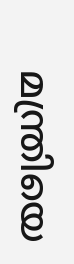മന്ത്രിയെ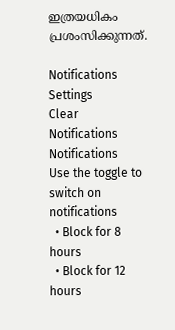ഇത്രയധികം പ്രശംസിക്കുന്നത്.

Notifications
Settings
Clear Notifications
Notifications
Use the toggle to switch on notifications
  • Block for 8 hours
  • Block for 12 hours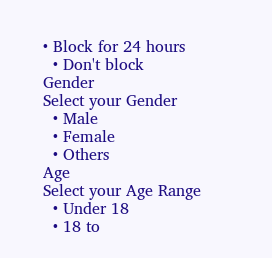• Block for 24 hours
  • Don't block
Gender
Select your Gender
  • Male
  • Female
  • Others
Age
Select your Age Range
  • Under 18
  • 18 to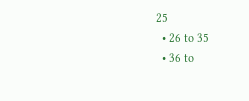25
  • 26 to 35
  • 36 to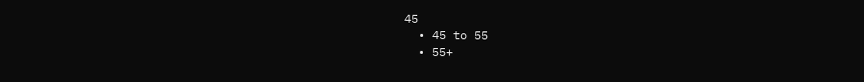45
  • 45 to 55
  • 55+